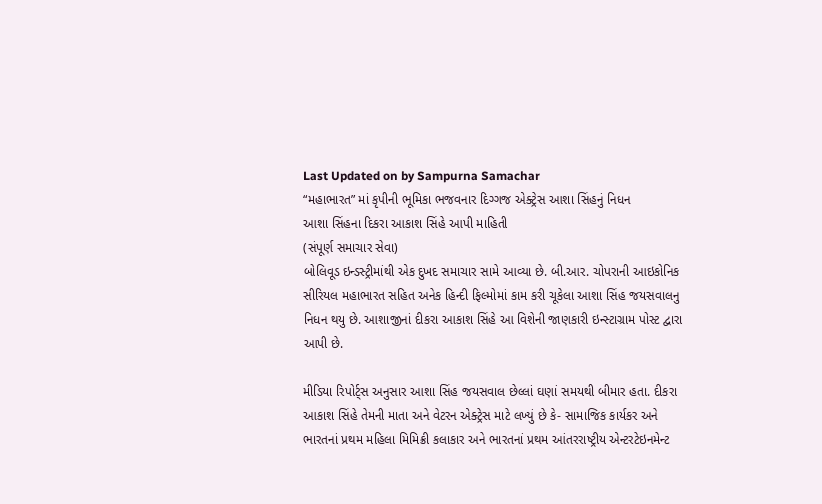Last Updated on by Sampurna Samachar
“મહાભારત” માં કૃપીની ભૂમિકા ભજવનાર દિગ્ગજ એક્ટ્રેસ આશા સિંહનું નિધન
આશા સિંહના દિકરા આકાશ સિંહે આપી માહિતી
(સંપૂર્ણ સમાચાર સેવા)
બોલિવૂડ ઇન્ડસ્ટ્રીમાંથી એક દુખદ સમાચાર સામે આવ્યા છે. બી.આર. ચોપરાની આઇકોનિક સીરિયલ મહાભારત સહિત અનેક હિન્દી ફિલ્મોમાં કામ કરી ચૂકેલા આશા સિંહ જયસવાલનુ નિધન થયુ છે. આશાજીનાં દીકરા આકાશ સિંહે આ વિશેની જાણકારી ઇન્સ્ટાગ્રામ પોસ્ટ દ્વારા આપી છે.

મીડિયા રિપોર્ટ્સ અનુસાર આશા સિંહ જયસવાલ છેલ્લાં ઘણાં સમયથી બીમાર હતા. દીકરા આકાશ સિંહે તેમની માતા અને વેટરન એક્ટ્રેસ માટે લખ્યું છે કે- સામાજિક કાર્યકર અને ભારતનાં પ્રથમ મહિલા મિમિક્રી કલાકાર અને ભારતનાં પ્રથમ આંતરરાષ્ટ્રીય એન્ટરટેઇનમેન્ટ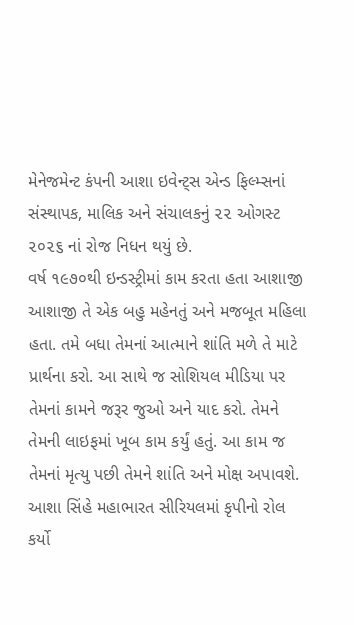મેનેજમેન્ટ કંપની આશા ઇવેન્ટ્સ એન્ડ ફિલ્મ્સનાં સંસ્થાપક, માલિક અને સંચાલકનું ૨૨ ઓગસ્ટ ૨૦૨૬ નાં રોજ નિધન થયું છે.
વર્ષ ૧૯૭૦થી ઇન્ડસ્ટ્રીમાં કામ કરતા હતા આશાજી
આશાજી તે એક બહુ મહેનતું અને મજબૂત મહિલા હતા. તમે બધા તેમનાં આત્માને શાંતિ મળે તે માટે પ્રાર્થના કરો. આ સાથે જ સોશિયલ મીડિયા પર તેમનાં કામને જરૂર જુઓ અને યાદ કરો. તેમને તેમની લાઇફમાં ખૂબ કામ કર્યું હતું. આ કામ જ તેમનાં મૃત્યુ પછી તેમને શાંતિ અને મોક્ષ અપાવશે.
આશા સિંહે મહાભારત સીરિયલમાં કૃપીનો રોલ કર્યો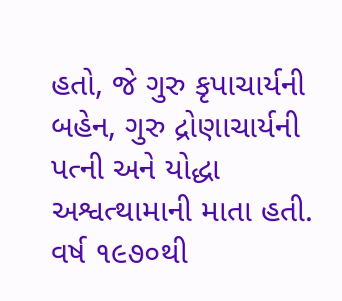હતો, જે ગુરુ કૃપાચાર્યની બહેન, ગુરુ દ્રોણાચાર્યની પત્ની અને યોદ્ધા અશ્વત્થામાની માતા હતી. વર્ષ ૧૯૭૦થી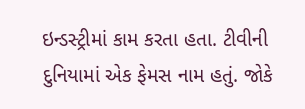ઇન્ડસ્ટ્રીમાં કામ કરતા હતા. ટીવીની દુનિયામાં એક ફેમસ નામ હતું. જોકે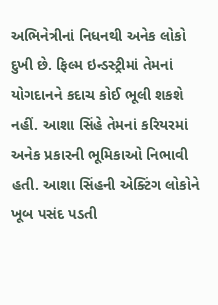અભિનેત્રીનાં નિધનથી અનેક લોકો દુખી છે. ફિલ્મ ઇન્ડસ્ટ્રીમાં તેમનાં યોગદાનને કદાચ કોઈ ભૂલી શકશે નહીં. આશા સિંહે તેમનાં કરિયરમાં અનેક પ્રકારની ભૂમિકાઓ નિભાવી હતી. આશા સિંહની એક્ટિંગ લોકોને ખૂબ પસંદ પડતી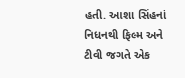હતી. આશા સિંહનાં નિધનથી ફિલ્મ અને ટીવી જગતે એક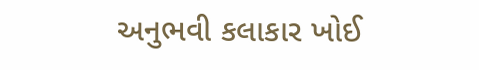અનુભવી કલાકાર ખોઈ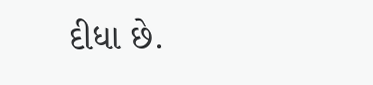દીધા છે.